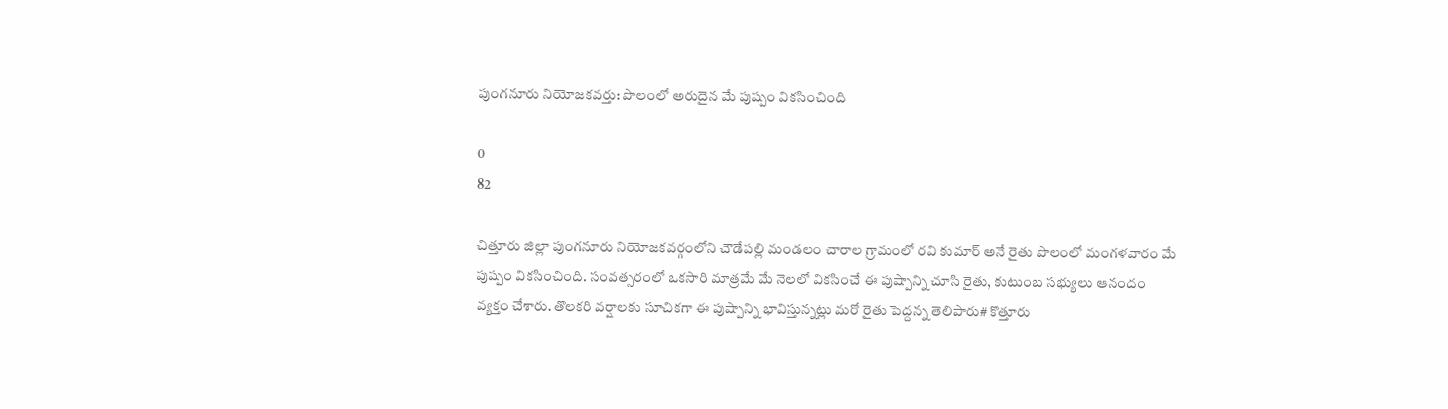పుంగనూరు నియోజకవర్తు: పొలంలో అరుదైన మే పుష్పం వికసించింది

0
82

చిత్తూరు జిల్లా పుంగనూరు నియోజకవర్గంలోని చౌడేపల్లి మండలం చారాల గ్రామంలో రవి కుమార్ అనే రైతు పొలంలో మంగళవారం మే పుష్పం వికసించింది. సంవత్సరంలో ఒకసారి మాత్రమే మే నెలలో వికసించే ఈ పుష్పాన్ని చూసి రైతు, కుటుంబ సభ్యులు ఆనందం వ్యక్తం చేశారు. తొలకరి వర్షాలకు సూచికగా ఈ పుష్పాన్ని భావిస్తున్నట్లు మరో రైతు పెద్దన్న తెలిపారు# కొత్తూరు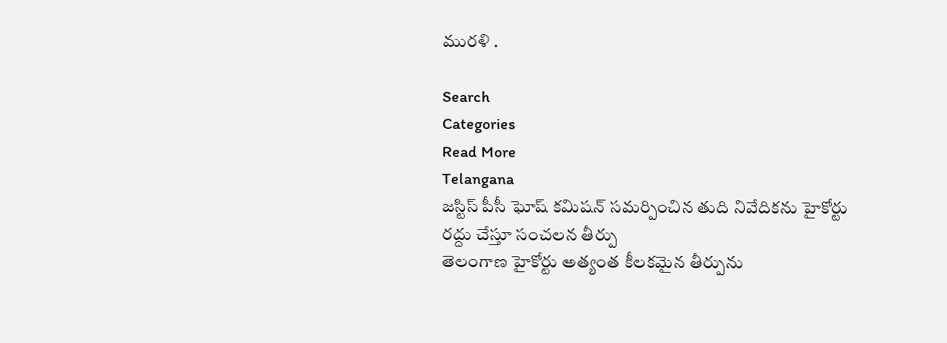మురళి .

Search
Categories
Read More
Telangana
జస్టిస్ పీసీ ఘోష్ కమిషన్ సమర్పించిన తుది నివేదికను హైకోర్టు రద్దు చేస్తూ సంచలన తీర్పు
తెలంగాణ హైకోర్టు అత్యంత కీలకమైన తీర్పును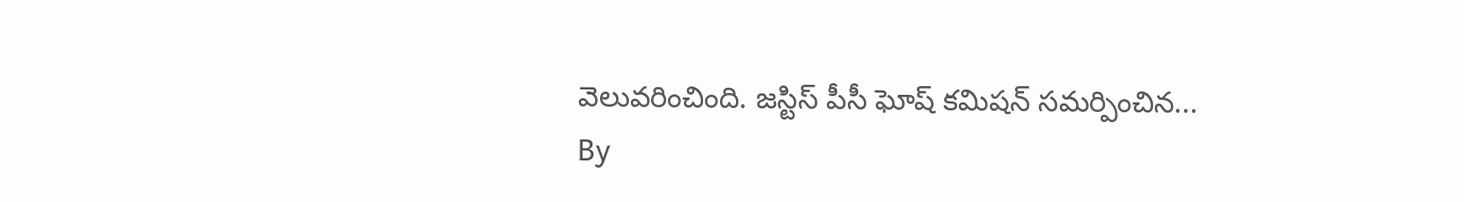వెలువరించింది. జస్టిస్ పీసీ ఘోష్ కమిషన్ సమర్పించిన...
By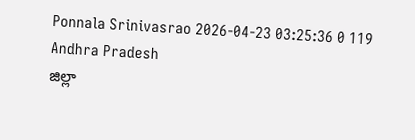Ponnala Srinivasrao 2026-04-23 03:25:36 0 119
Andhra Pradesh
జిల్లా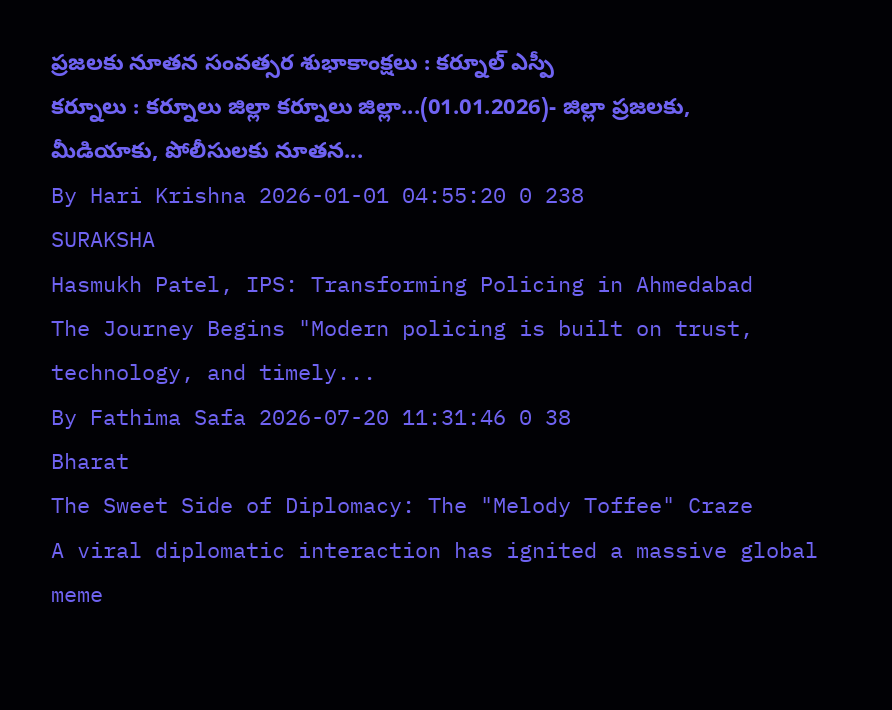ప్రజలకు నూతన సంవత్సర శుభాకాంక్షలు : కర్నూల్ ఎస్పీ
కర్నూలు : కర్నూలు జిల్లా కర్నూలు జిల్లా...(01.01.2026)- జిల్లా ప్రజలకు, మీడియాకు, పోలీసులకు నూతన...
By Hari Krishna 2026-01-01 04:55:20 0 238
SURAKSHA
Hasmukh Patel, IPS: Transforming Policing in Ahmedabad
The Journey Begins "Modern policing is built on trust, technology, and timely...
By Fathima Safa 2026-07-20 11:31:46 0 38
Bharat
The Sweet Side of Diplomacy: The "Melody Toffee" Craze
A viral diplomatic interaction has ignited a massive global meme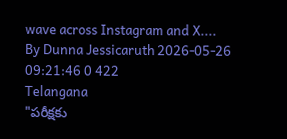wave across Instagram and X....
By Dunna Jessicaruth 2026-05-26 09:21:46 0 422
Telangana
"పరీక్షకు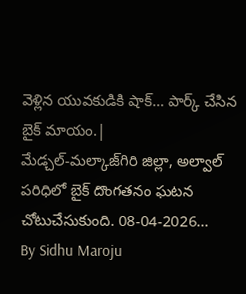వెళ్లిన యువకుడికి షాక్… పార్క్ చేసిన బైక్ మాయం.|
మేడ్చల్-మల్కాజ్‌గిరి జిల్లా, అల్వాల్ పరిధిలో బైక్ దొంగతనం ఘటన చోటుచేసుకుంది. 08-04-2026...
By Sidhu Maroju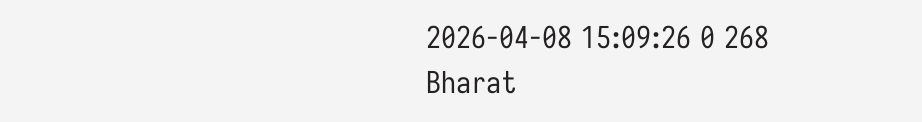2026-04-08 15:09:26 0 268
Bharat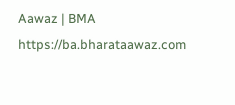Aawaz | BMA https://ba.bharataawaz.com